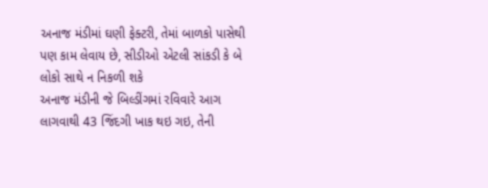અનાજ મંડીમાં ઘણી ફેક્ટરી, તેમાં બાળકો પાસેથી પણ કામ લેવાય છે, સીડીઓ એટલી સાંકડી કે બે લોકો સાથે ન નિકળી શકે
અનાજ મંડીની જે બિલ્ડીંગમાં રવિવારે આગ લાગવાથી 43 જિંદગી ખાક થઇ ગઇ, તેની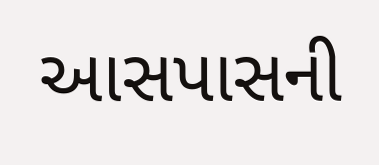આસપાસની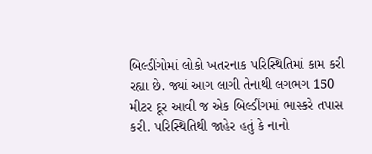બિલ્ડીંગોમાં લોકો ખતરનાક પરિસ્થિતિમાં કામ કરી રહ્યા છે. જ્યાં આગ લાગી તેનાથી લગભગ 150 મીટર દૂર આવી જ એક બિલ્ડીંગમાં ભાસ્કરે તપાસ કરી. પરિસ્થિતિથી જાહેર હતું કે નાનો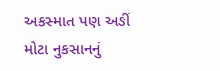અકસ્માત પણ અઙીં મોટા નુકસાનનું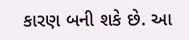કારણ બની શકે છે. આ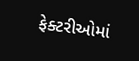ફેક્ટરીઓમાં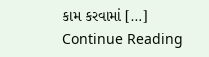કામ કરવામાં […]
Continue Reading